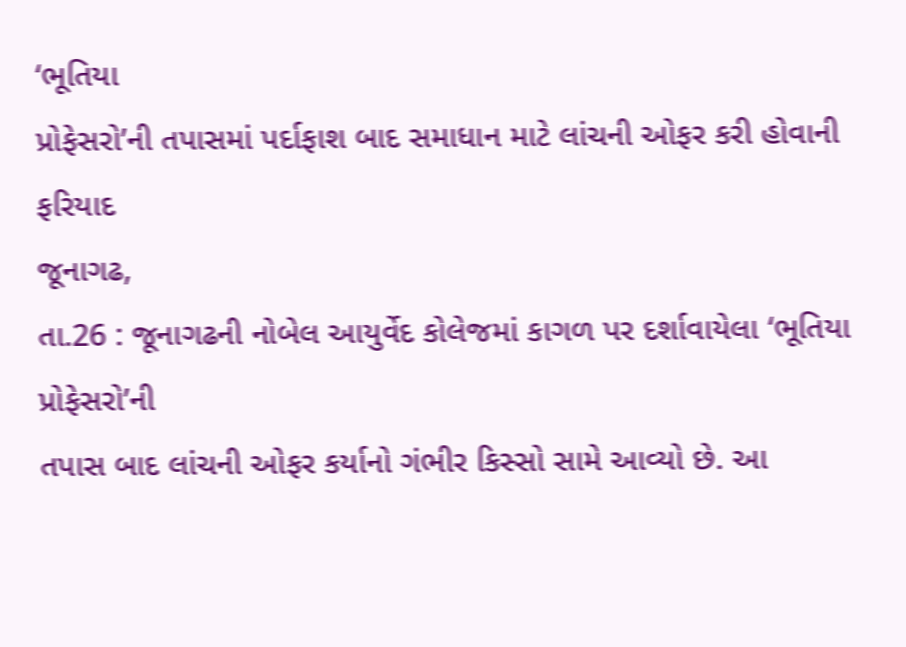‘ભૂતિયા
પ્રોફેસરો’ની તપાસમાં પર્દાફાશ બાદ સમાધાન માટે લાંચની ઓફર કરી હોવાની ફરિયાદ
જૂનાગઢ,
તા.26 : જૂનાગઢની નોબેલ આયુર્વેદ કોલેજમાં કાગળ પર દર્શાવાયેલા ‘ભૂતિયા પ્રોફેસરો’ની
તપાસ બાદ લાંચની ઓફર કર્યાનો ગંભીર કિસ્સો સામે આવ્યો છે. આ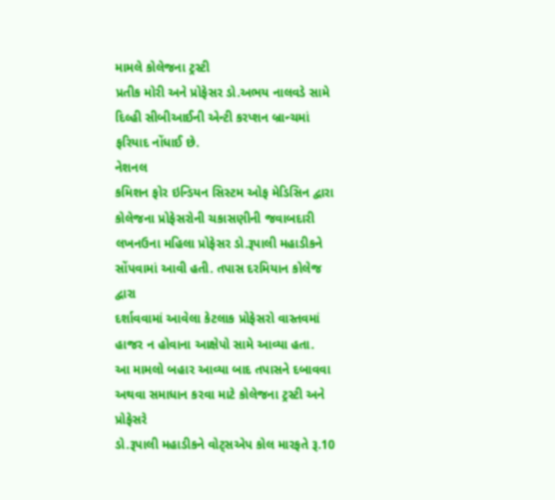મામલે કોલેજના ટ્રસ્ટી
પ્રતીક મોરી અને પ્રોફેસર ડો.અભય નાલવડે સામે દિલ્હી સીબીઆઈની એન્ટી કરપ્શન બ્રાન્ચમાં
ફરિયાદ નોંધાઈ છે.
નેશનલ
કમિશન ફોર ઇન્ડિયન સિસ્ટમ ઓફ મેડિસિન દ્વારા કોલેજના પ્રોફેસરોની ચકાસણીની જવાબદારી
લખનઉના મહિલા પ્રોફેસર ડો.રૂપાલી મહાડીકને સોંપવામાં આવી હતી. તપાસ દરમિયાન કોલેજ દ્વારા
દર્શાવવામાં આવેલા કેટલાક પ્રોફેસરો વાસ્તવમાં હાજર ન હોવાના આક્ષેપો સામે આવ્યા હતા.
આ મામલો બહાર આવ્યા બાદ તપાસને દબાવવા અથવા સમાધાન કરવા માટે કોલેજના ટ્રસ્ટી અને પ્રોફેસરે
ડો.રૂપાલી મહાડીકને વોટ્સએપ કોલ મારફતે રૂ.10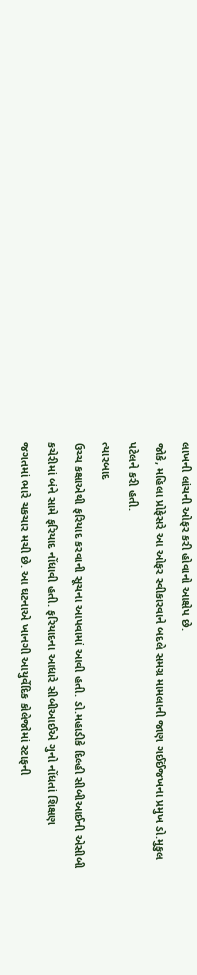લાખની લાંચની ઓફર કરી હોવાનો આક્ષેપ છે.
જોકે, મહિલા પ્રોફેસરે આ ઓફર સ્વીકારવાને બદલે સમગ્ર મામલાની જાણ ગઈઈંજખના પ્રમુખ ડો.મુકુલ
પટેલને કરી હતી.
ત્યારબાદ
ઉચ્ચ કક્ષાએથી ફરિયાદ કરવાની સૂચના આપવામાં આવી હતી. ડો.મહાડીકે દિલ્હી સીબીઆઈની એસીબી
કચેરીમાં બંને સામે ફરિયાદ નોંધાવી હતી. ફરિયાદના આધારે સીબીઆઈએ ગુનો નોંધતાં શિક્ષણ
જગતમાં ભારે ચકચાર મચી છે. આ ઘટનાએ ખાનગી આયુર્વેદિક કોલેજોમાં સ્ટાફની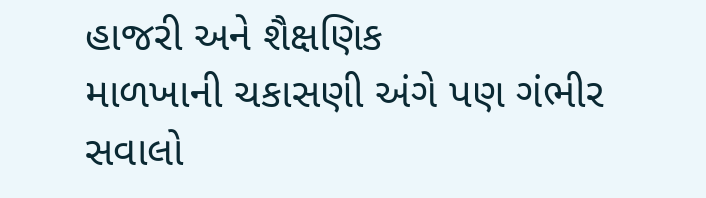હાજરી અને શૈક્ષણિક
માળખાની ચકાસણી અંગે પણ ગંભીર સવાલો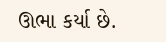ઊભા કર્યા છે.